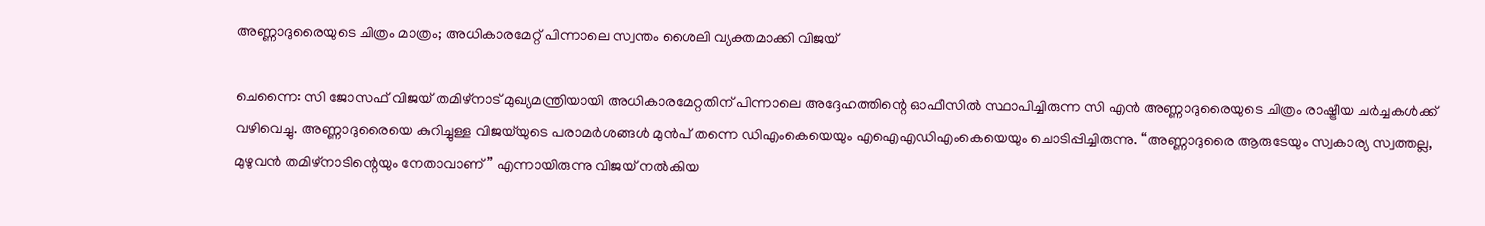അണ്ണാദുരൈയുടെ ചിത്രം മാത്രം; അധികാരമേറ്റ് പിന്നാലെ സ്വന്തം ശൈലി വ്യക്തമാക്കി വിജയ്

ചെന്നൈ: സി ജോസഫ് വിജയ് തമിഴ്നാട് മുഖ്യമന്ത്രിയായി അധികാരമേറ്റതിന് പിന്നാലെ അദ്ദേഹത്തിന്റെ ഓഫീസിൽ സ്ഥാപിച്ചിരുന്ന സി എൻ അണ്ണാദുരൈയുടെ ചിത്രം രാഷ്ട്രീയ ചർച്ചകൾക്ക് വഴിവെച്ചു. അണ്ണാദുരൈയെ കുറിച്ചുള്ള വിജയ്‌യുടെ പരാമർശങ്ങൾ മുൻപ് തന്നെ ഡിഎംകെയെയും എഐഎഡിഎംകെയെയും ചൊടിപ്പിച്ചിരുന്നു. “അണ്ണാദുരൈ ആരുടേയും സ്വകാര്യ സ്വത്തല്ല, മുഴുവൻ തമിഴ്നാടിന്റെയും നേതാവാണ്” എന്നായിരുന്നു വിജയ് നൽകിയ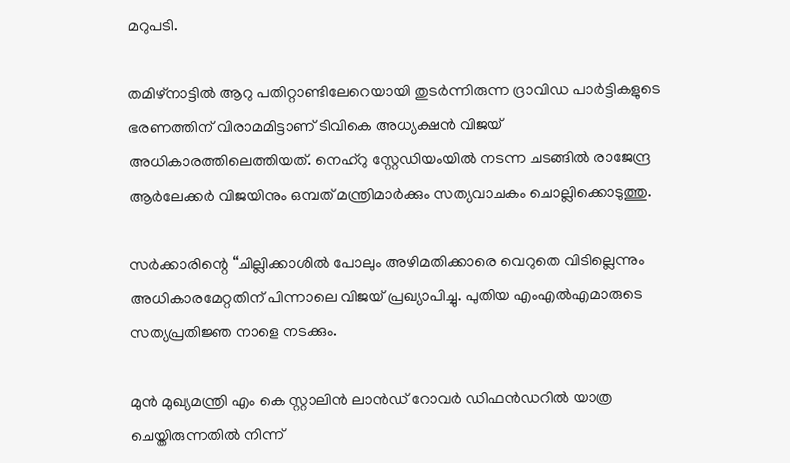മറുപടി.

തമിഴ്നാട്ടിൽ ആറു പതിറ്റാണ്ടിലേറെയായി തുടർന്നിരുന്ന ദ്രാവിഡ പാർട്ടികളുടെ ഭരണത്തിന് വിരാമമിട്ടാണ് ടിവികെ അധ്യക്ഷൻ വിജയ് അധികാരത്തിലെത്തിയത്. നെഹ്‌റു സ്റ്റേഡിയംയിൽ നടന്ന ചടങ്ങിൽ രാജേന്ദ്ര ആർലേക്കർ വിജയിനും ഒമ്പത് മന്ത്രിമാർക്കും സത്യവാചകം ചൊല്ലിക്കൊടുത്തു.

സർക്കാരിന്റെ “ചില്ലിക്കാശിൽ പോലും അഴിമതിക്കാരെ വെറുതെ വിടില്ലെന്നും അധികാരമേറ്റതിന് പിന്നാലെ വിജയ് പ്രഖ്യാപിച്ചു. പുതിയ എംഎൽഎമാരുടെ സത്യപ്രതിജ്ഞ നാളെ നടക്കും.

മുൻ മുഖ്യമന്ത്രി എം കെ സ്റ്റാലിൻ ലാൻഡ് റോവർ ഡിഫൻഡറിൽ യാത്ര ചെയ്തിരുന്നതിൽ നിന്ന്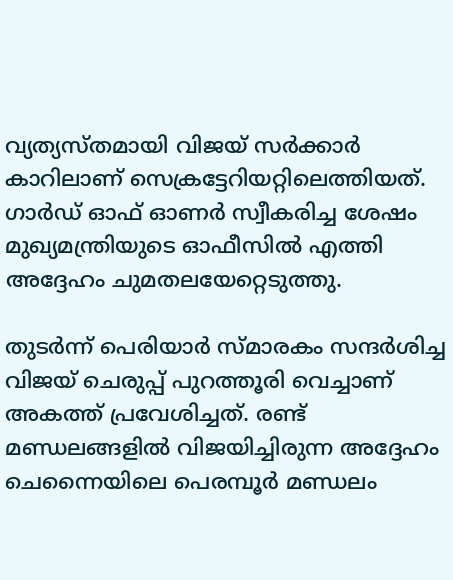വ്യത്യസ്തമായി വിജയ് സർക്കാർ കാറിലാണ് സെക്രട്ടേറിയറ്റിലെത്തിയത്. ഗാർഡ് ഓഫ് ഓണർ സ്വീകരിച്ച ശേഷം മുഖ്യമന്ത്രിയുടെ ഓഫീസിൽ എത്തി അദ്ദേഹം ചുമതലയേറ്റെടുത്തു.

തുടർന്ന് പെരിയാർ സ്മാരകം സന്ദർശിച്ച വിജയ് ചെരുപ്പ് പുറത്തൂരി വെച്ചാണ് അകത്ത് പ്രവേശിച്ചത്. രണ്ട് മണ്ഡലങ്ങളിൽ വിജയിച്ചിരുന്ന അദ്ദേഹം ചെന്നൈയിലെ പെരമ്പൂർ മണ്ഡലം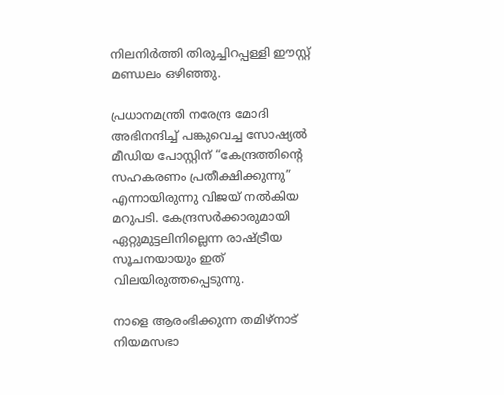നിലനിർത്തി തിരുച്ചിറപ്പള്ളി ഈസ്റ്റ് മണ്ഡലം ഒഴിഞ്ഞു.

പ്രധാനമന്ത്രി നരേന്ദ്ര മോദി അഭിനന്ദിച്ച് പങ്കുവെച്ച സോഷ്യൽ മീഡിയ പോസ്റ്റിന് “കേന്ദ്രത്തിന്റെ സഹകരണം പ്രതീക്ഷിക്കുന്നു” എന്നായിരുന്നു വിജയ് നൽകിയ മറുപടി. കേന്ദ്രസർക്കാരുമായി ഏറ്റുമുട്ടലിനില്ലെന്ന രാഷ്ട്രീയ സൂചനയായും ഇത് വിലയിരുത്തപ്പെടുന്നു.

നാളെ ആരംഭിക്കുന്ന തമിഴ്നാട് നിയമസഭാ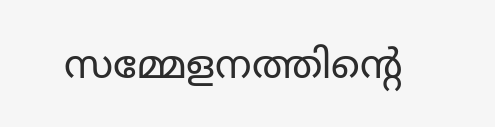സമ്മേളനത്തിന്റെ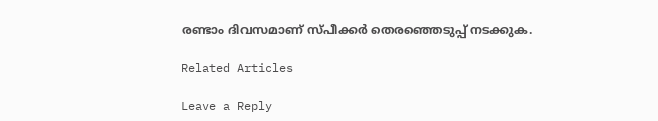രണ്ടാം ദിവസമാണ് സ്പീക്കർ തെരഞ്ഞെടുപ്പ് നടക്കുക.

Related Articles

Leave a Reply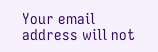Your email address will not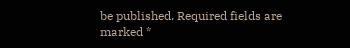be published. Required fields are marked *